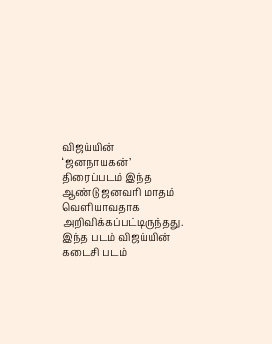விஜய்யின் ‘ஜனநாயகன்’ திரைப்படம் இந்த ஆண்டு ஜனவரி மாதம் வெளியாவதாக அறிவிக்கப்பட்டிருந்தது.
இந்த படம் விஜய்யின் கடைசி படம்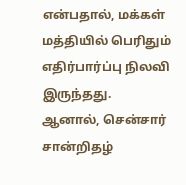என்பதால், மக்கள் மத்தியில் பெரிதும் எதிர்பார்ப்பு நிலவி இருந்தது.
ஆனால், சென்சார் சான்றிதழ்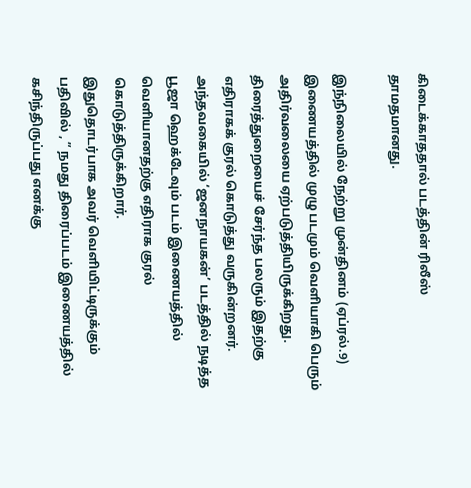கிடைக்காததால் படத்தின் ரிலீஸ் தாமதமானது.

இந்நிலையில் நேற்று முன்தினம் (ஏப்ரல்.9) இணையத்தில் முழு படமும் வெளியாகி பெரும் அதிர்வலையை ஏற்படுத்தியிருக்கிறது.
திரைத்துறையைச் சேர்ந்த பலரும் இதற்கு எதிராகக் குரல் கொடுத்து வருகின்றனர்.
அந்தவகையில் ‘ஜனநாயகன்’ படத்தில் நடித்த பூஜா ஹெக்டேவும் படம் இணையத்தில் வெளியானதற்கு எதிராக குரல் கொடுத்திருக்கிறார்.
இதுதொடர்பாக அவர் வெளியிட்டிருக்கும் பதிவில் , ” நமது திரைப்படம் இணையத்தில் கசிந்திருப்பது எனக்கு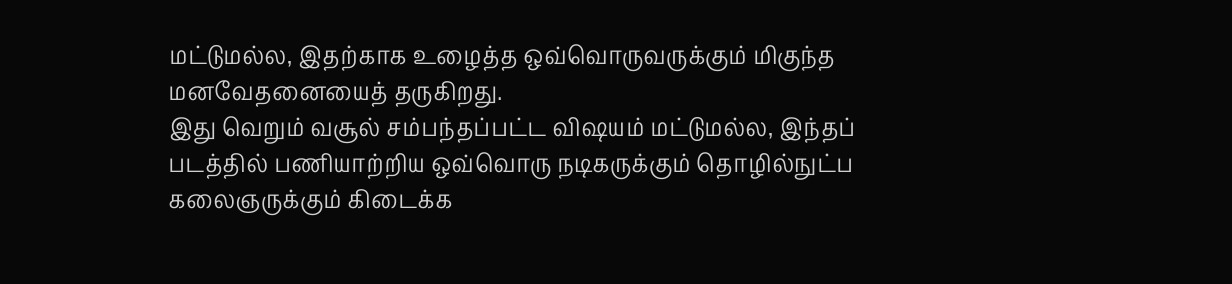மட்டுமல்ல, இதற்காக உழைத்த ஒவ்வொருவருக்கும் மிகுந்த மனவேதனையைத் தருகிறது.
இது வெறும் வசூல் சம்பந்தப்பட்ட விஷயம் மட்டுமல்ல, இந்தப் படத்தில் பணியாற்றிய ஒவ்வொரு நடிகருக்கும் தொழில்நுட்ப கலைஞருக்கும் கிடைக்க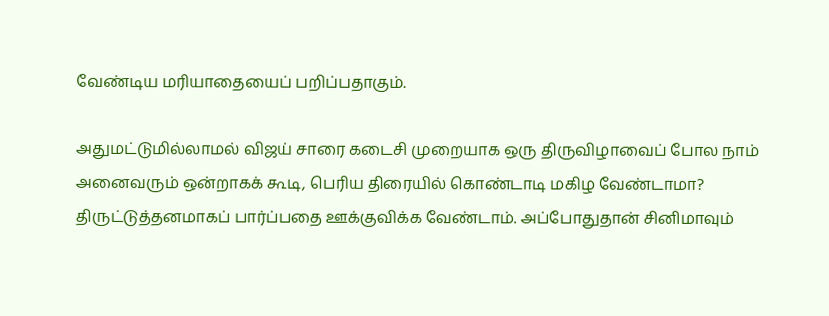வேண்டிய மரியாதையைப் பறிப்பதாகும்.

அதுமட்டுமில்லாமல் விஜய் சாரை கடைசி முறையாக ஒரு திருவிழாவைப் போல நாம் அனைவரும் ஒன்றாகக் கூடி, பெரிய திரையில் கொண்டாடி மகிழ வேண்டாமா?
திருட்டுத்தனமாகப் பார்ப்பதை ஊக்குவிக்க வேண்டாம். அப்போதுதான் சினிமாவும்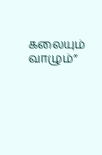கலையும் வாழும்”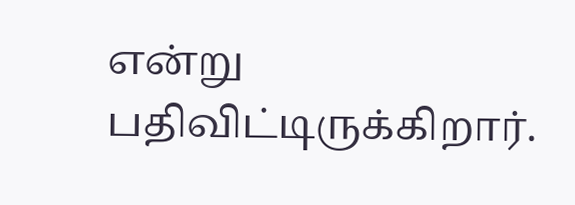என்று பதிவிட்டிருக்கிறார்.